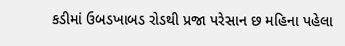કડીમાં ઉબડખાબડ રોડથી પ્રજા પરેસાન છ મહિના પહેલા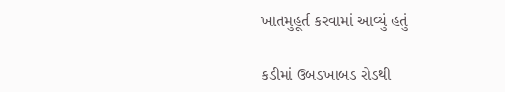ખાતમુહૂર્ત કરવામાં આવ્યું હતું

કડીમાં ઉબડખાબડ રોડથી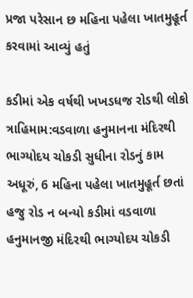પ્રજા પરેસાન છ મહિના પહેલા ખાતમુહૂર્ત કરવામાં આવ્યું હતું

કડીમાં એક વર્ષથી ખખડધજ રોડથી લોકો ત્રાહિમામ:વડવાળા હનુમાનના મંદિરથી ભાગ્યોદય ચોકડી સુધીના રોડનું કામ અધૂરું, 6 મહિના પહેલા ખાતમુહૂર્ત છતાં હજુ રોડ ન બન્યો કડીમાં વડવાળા હનુમાનજી મંદિરથી ભાગ્યોદય ચોકડી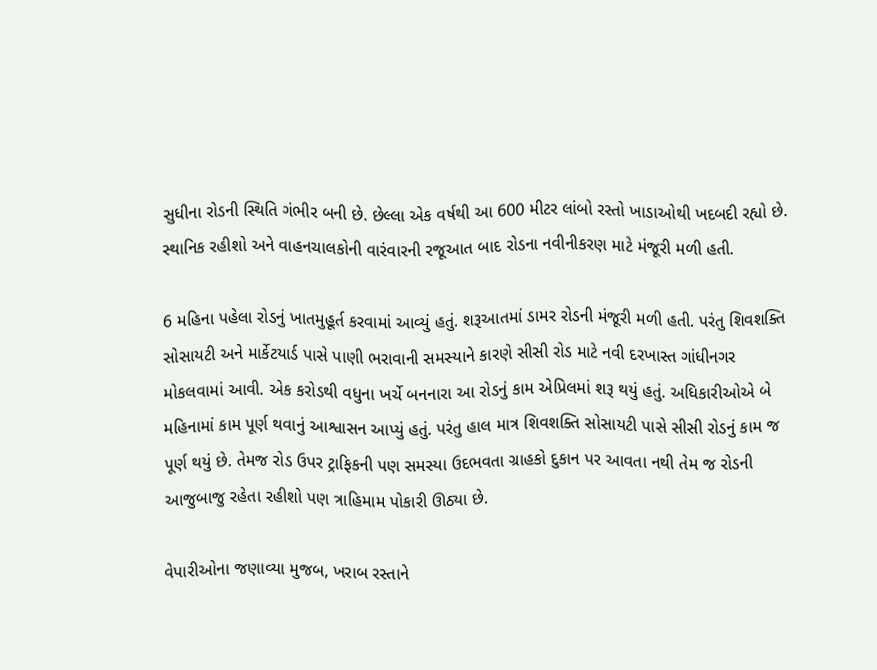સુધીના રોડની સ્થિતિ ગંભીર બની છે. છેલ્લા એક વર્ષથી આ 600 મીટર લાંબો રસ્તો ખાડાઓથી ખદબદી રહ્યો છે. સ્થાનિક રહીશો અને વાહનચાલકોની વારંવારની રજૂઆત બાદ રોડના નવીનીકરણ માટે મંજૂરી મળી હતી.

6 મહિના પહેલા રોડનું ખાતમુહૂર્ત કરવામાં આવ્યું હતું. શરૂઆતમાં ડામર રોડની મંજૂરી મળી હતી. પરંતુ શિવશક્તિ સોસાયટી અને માર્કેટયાર્ડ પાસે પાણી ભરાવાની સમસ્યાને કારણે સીસી રોડ માટે નવી દરખાસ્ત ગાંધીનગર મોકલવામાં આવી. એક કરોડથી વધુના ખર્ચે બનનારા આ રોડનું કામ એપ્રિલમાં શરૂ થયું હતું. અધિકારીઓએ બે મહિનામાં કામ પૂર્ણ થવાનું આશ્વાસન આપ્યું હતું. પરંતુ હાલ માત્ર શિવશક્તિ સોસાયટી પાસે સીસી રોડનું કામ જ પૂર્ણ થયું છે. તેમજ રોડ ઉપર ટ્રાફિકની પણ સમસ્યા ઉદભવતા ગ્રાહકો દુકાન પર આવતા નથી તેમ જ રોડની આજુબાજુ રહેતા રહીશો પણ ત્રાહિમામ પોકારી ઊઠ્યા છે.

વેપારીઓના જણાવ્યા મુજબ, ખરાબ રસ્તાને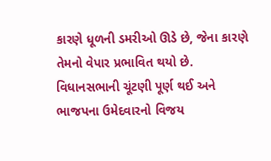કારણે ધૂળની ડમરીઓ ઊડે છે, જેના કારણે તેમનો વેપાર પ્રભાવિત થયો છે. વિધાનસભાની ચૂંટણી પૂર્ણ થઈ અને ભાજપના ઉમેદવારનો વિજય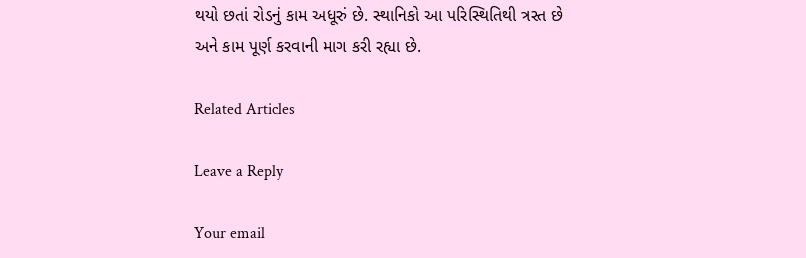થયો છતાં રોડનું કામ અધૂરું છે. સ્થાનિકો આ પરિસ્થિતિથી ત્રસ્ત છે અને કામ પૂર્ણ કરવાની માગ કરી રહ્યા છે.

Related Articles

Leave a Reply

Your email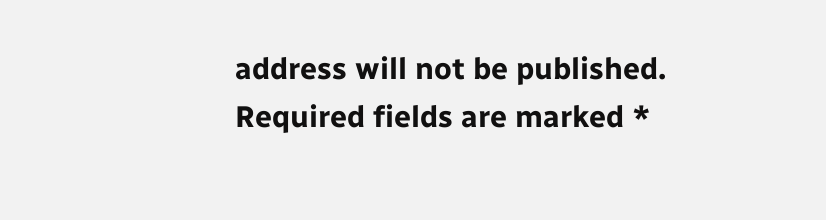address will not be published. Required fields are marked *